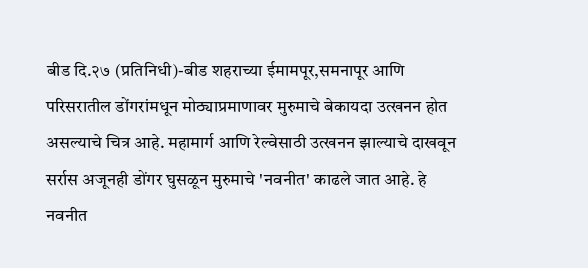बीड दि.२७ (प्रतिनिधी)-बीड शहराच्या ईमामपूर,समनापूर आणि परिसरातील डोंगरांमधून मोठ्याप्रमाणावर मुरुमाचे बेकायदा उत्खनन होत असल्याचे चित्र आहे. महामार्ग आणि रेल्वेसाठी उत्खनन झाल्याचे दाखवून सर्रास अजूनही डोंगर घुसळून मुरुमाचे 'नवनीत' काढले जात आहे. हे नवनीत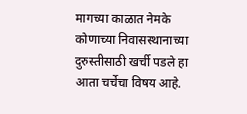मागच्या काळात नेमके कोणाच्या निवासस्थानाच्या दुरुस्तीसाठी खर्ची पडले हा आता चर्चेचा विषय आहे.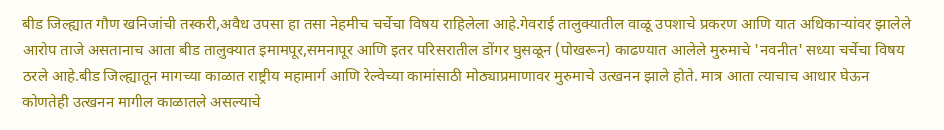बीड जिल्ह्यात गौण खनिजांची तस्करी,अवैध उपसा हा तसा नेहमीच चर्चेचा विषय राहिलेला आहे.गेवराई तालुक्यातील वाळू उपशाचे प्रकरण आणि यात अधिकाऱ्यांवर झालेले आरोप ताजे असतानाच आता बीड तालुक्यात इमामपूर,समनापूर आणि इतर परिसरातील डोंगर घुसळून (पोखरून) काढण्यात आलेले मुरुमाचे 'नवनीत' सध्या चर्चेचा विषय ठरले आहे.बीड जिल्ह्यातून मागच्या काळात राष्ट्रीय महामार्ग आणि रेल्वेच्या कामांसाठी मोठ्याप्रमाणावर मुरुमाचे उत्खनन झाले होते. मात्र आता त्याचाच आधार घेऊन कोणतेही उत्खनन मागील काळातले असल्याचे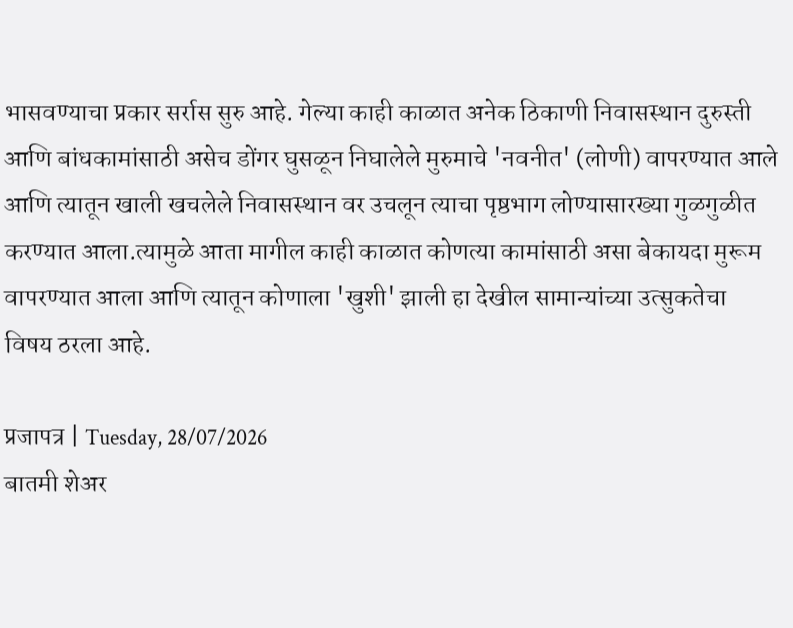भासवण्याचा प्रकार सर्रास सुरु आहे. गेल्या काही काळात अनेक ठिकाणी निवासस्थान दुरुस्ती आणि बांधकामांसाठी असेच डोंगर घुसळून निघालेले मुरुमाचे 'नवनीत' (लोणी) वापरण्यात आले आणि त्यातून खाली खचलेले निवासस्थान वर उचलून त्याचा पृष्ठभाग लोण्यासारख्या गुळगुळीत करण्यात आला.त्यामुळे आता मागील काही काळात कोणत्या कामांसाठी असा बेकायदा मुरूम वापरण्यात आला आणि त्यातून कोणाला 'खुशी' झाली हा देखील सामान्यांच्या उत्सुकतेचा विषय ठरला आहे.

प्रजापत्र | Tuesday, 28/07/2026
बातमी शेअर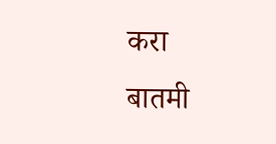करा
बातमी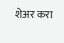शेअर करा